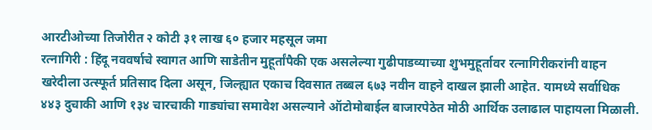आरटीओच्या तिजोरीत २ कोटी ३१ लाख ६० हजार महसूल जमा
रत्नागिरी : हिंदू नववर्षाचे स्वागत आणि साडेतीन मुहूर्तांपैकी एक असलेल्या गुढीपाडव्याच्या शुभमुहूर्तावर रत्नागिरीकरांनी वाहन खरेदीला उत्स्फूर्त प्रतिसाद दिला असून, जिल्ह्यात एकाच दिवसात तब्बल ६७३ नवीन वाहने दाखल झाली आहेत. यामध्ये सर्वाधिक ४४३ दुचाकी आणि १३४ चारचाकी गाड्यांचा समावेश असल्याने ऑटोमोबाईल बाजारपेठेत मोठी आर्थिक उलाढाल पाहायला मिळाली.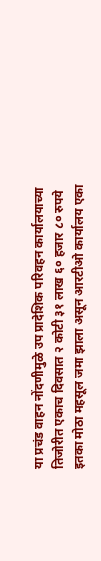या प्रचंड वाहन नोंदणीमुळे उप प्रादेशिक परिवहन कार्यालयाच्या तिजोरीत एकाच दिवसात २ कोटी ३१ लाख ६० हजार ८० रुपये इतका मोठा महसूल जमा झाला असून आरटीओ कार्यालय एका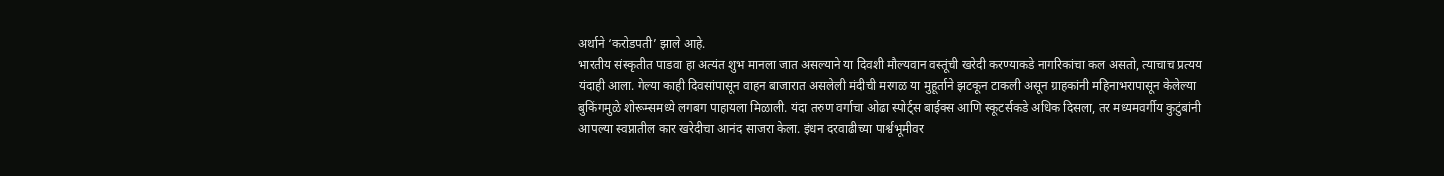अर्थाने ‘करोडपती’ झाले आहे.
भारतीय संस्कृतीत पाडवा हा अत्यंत शुभ मानला जात असल्याने या दिवशी मौल्यवान वस्तूंची खरेदी करण्याकडे नागरिकांचा कल असतो, त्याचाच प्रत्यय यंदाही आला. गेल्या काही दिवसांपासून वाहन बाजारात असलेली मंदीची मरगळ या मुहूर्ताने झटकून टाकली असून ग्राहकांनी महिनाभरापासून केलेल्या बुकिंगमुळे शोरूम्समध्ये लगबग पाहायला मिळाली. यंदा तरुण वर्गाचा ओढा स्पोर्ट्स बाईक्स आणि स्कूटर्सकडे अधिक दिसला, तर मध्यमवर्गीय कुटुंबांनी आपल्या स्वप्नातील कार खरेदीचा आनंद साजरा केला. इंधन दरवाढीच्या पार्श्वभूमीवर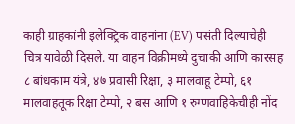काही ग्राहकांनी इलेक्ट्रिक वाहनांना (EV) पसंती दिल्याचेही चित्र यावेळी दिसले. या वाहन विक्रीमध्ये दुचाकी आणि कारसह ८ बांधकाम यंत्रे, ४७ प्रवासी रिक्षा, ३ मालवाहू टेम्पो, ६१ मालवाहतूक रिक्षा टेम्पो, २ बस आणि १ रुग्णवाहिकेचीही नोंद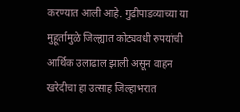करण्यात आली आहे. गुढीपाडव्याच्या या मुहूर्तामुळे जिल्ह्यात कोट्यवधी रुपयांची आर्थिक उलाढाल झाली असून वाहन खरेदीचा हा उत्साह जिल्हाभरात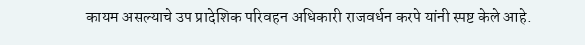कायम असल्याचे उप प्रादेशिक परिवहन अधिकारी राजवर्धन करपे यांनी स्पष्ट केले आहे.